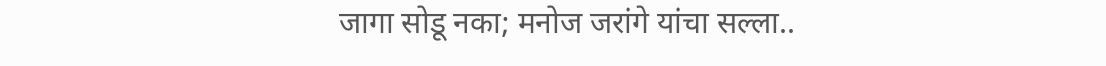जागा सोडू नका; मनोज जरांगे यांचा सल्ला..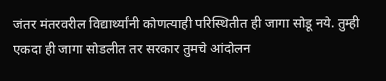जंतर मंतरवरील विद्यार्थ्यांनी कोणत्याही परिस्थितीत ही जागा सोडू नये. तुम्ही एकदा ही जागा सोडलीत तर सरकार तुमचे आंदोलन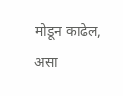मोडून काढेल, असा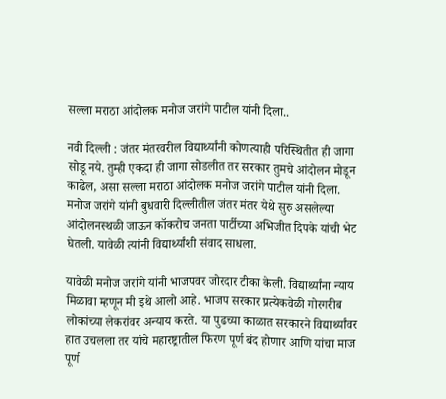सल्ला मराठा आंदोलक मनोज जरांगे पाटील यांनी दिला..

नवी दिल्ली : जंतर मंतरवरील विद्यार्थ्यांनी कोणत्याही परिस्थितीत ही जागा सोडू नये. तुम्ही एकदा ही जागा सोडलीत तर सरकार तुमचे आंदोलन मोडून काढेल, असा सल्ला मराठा आंदोलक मनोज जरांगे पाटील यांनी दिला. मनोज जरांगे यांनी बुधवारी दिल्लीतील जंतर मंतर येथे सुरु असलेल्या आंदोलनस्थळी जाऊन कॉकरोच जनता पार्टीच्या अभिजीत दिपके यांची भेट घेतली. यावेळी त्यांनी विद्यार्थ्यांशी संवाद साधला.

यावेळी मनोज जरांगे यांनी भाजपवर जोरदार टीका केली. विद्यार्थ्यांना न्याय मिळावा म्हणून मी इथे आलो आहे. भाजप सरकार प्रत्येकवेळी गोरगरीब लोकांच्या लेकरांवर अन्याय करते. या पुढच्या काळात सरकारने विद्यार्थ्यांवर हात उचलला तर यांचे महारष्ट्रातील फिरण पूर्ण बंद होणार आणि यांचा माज पूर्ण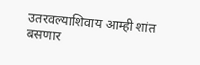उतरवल्याशिवाय आम्ही शांत बसणार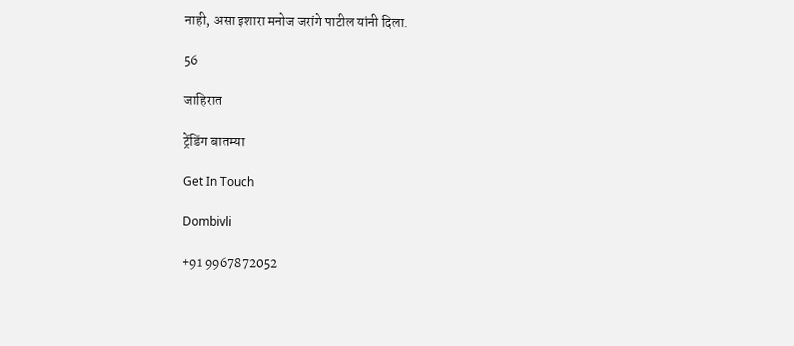नाही, असा इशारा मनोज जरांगे पाटील यांनी दिला.

56

जाहिरात

ट्रेंडिंग बातम्या

Get In Touch

Dombivli

+91 9967872052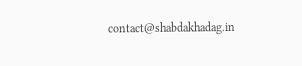contact@shabdakhadag.in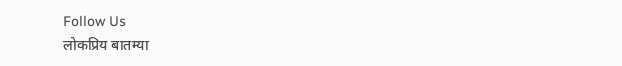Follow Us
लोकप्रिय बातम्या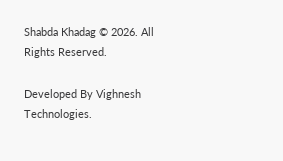Shabda Khadag © 2026. All Rights Reserved.

Developed By Vighnesh Technologies.